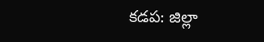కడప: జిల్లా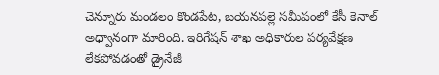చెన్నూరు మండలం కొండపేట, బయనపల్లె సమీపంలో కేసీ కెనాల్ అధ్వానంగా మారింది. ఇరిగేషన్ శాఖ అధికారుల పర్యవేక్షణ లేకపోవడంతో డ్రైనేజీ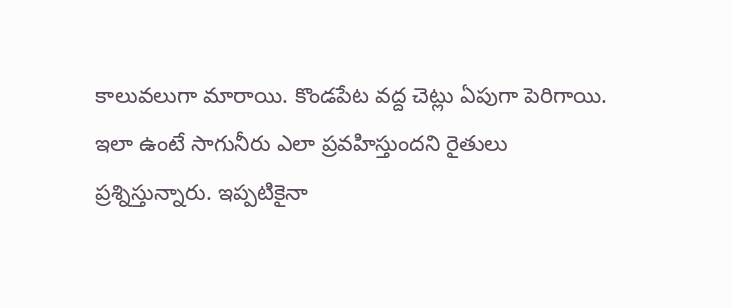కాలువలుగా మారాయి. కొండపేట వద్ద చెట్లు ఏపుగా పెరిగాయి. ఇలా ఉంటే సాగునీరు ఎలా ప్రవహిస్తుందని రైతులు ప్రశ్నిస్తున్నారు. ఇప్పటికైనా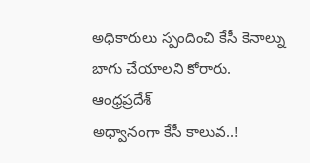అధికారులు స్పందించి కేసీ కెనాల్ను బాగు చేయాలని కోరారు.
ఆంధ్రప్రదేశ్
అధ్వానంగా కేసీ కాలువ..!